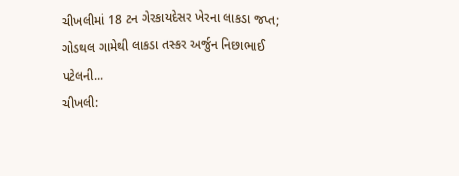ચીખલીમાં 18 ટન ગેરકાયદેસર ખેરના લાકડા જપ્ત; ગોડથલ ગામેથી લાકડા તસ્કર અર્જુન નિછાભાઈ પટેલની...
ચીખલી: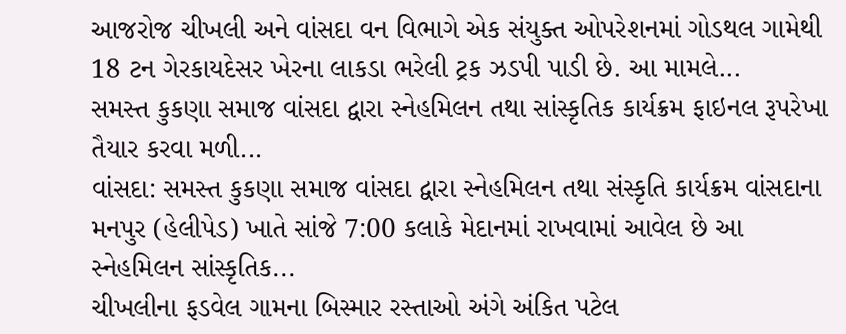આજરોજ ચીખલી અને વાંસદા વન વિભાગે એક સંયુક્ત ઓપરેશનમાં ગોડથલ ગામેથી 18 ટન ગેરકાયદેસર ખેરના લાકડા ભરેલી ટ્રક ઝડપી પાડી છે. આ મામલે...
સમસ્ત કુકણા સમાજ વાંસદા દ્વારા સ્નેહમિલન તથા સાંસ્કૃતિક કાર્યક્રમ ફાઇનલ રૂપરેખા તૈયાર કરવા મળી...
વાંસદા: સમસ્ત કુકણા સમાજ વાંસદા દ્વારા સ્નેહમિલન તથા સંસ્કૃતિ કાર્યક્રમ વાંસદાના મનપુર (હેલીપેડ) ખાતે સાંજે 7:00 કલાકે મેદાનમાં રાખવામાં આવેલ છે આ સ્નેહમિલન સાંસ્કૃતિક...
ચીખલીના ફડવેલ ગામના બિસ્માર રસ્તાઓ અંગે અંકિત પટેલ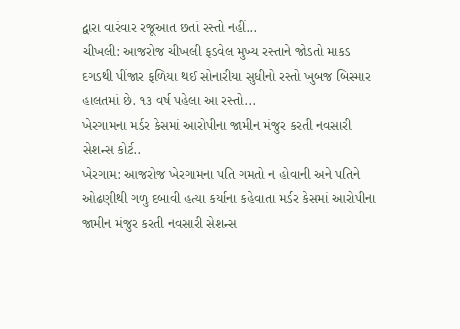દ્વારા વારંવાર રજૂઆત છતાં રસ્તો નહીં...
ચીખલી: આજરોજ ચીખલી ફડવેલ મુખ્ય રસ્તાને જોડતો માકડ દગડથી પીંજાર ફળિયા થઈ સોનારીયા સુધીનો રસ્તો ખુબજ બિસ્માર હાલતમાં છે. ૧૩ વર્ષ પહેલા આ રસ્તો...
ખેરગામના મર્ડર કેસમાં આરોપીના જામીન મંજુર કરતી નવસારી સેશન્સ કોર્ટ..
ખેરગામ: આજરોજ ખેરગામના પતિ ગમતો ન હોવાની અને પતિને ઓઢણીથી ગળુ દબાવી હત્યા કર્યાના કહેવાતા મર્ડર કેસમાં આરોપીના જામીન મંજુર કરતી નવસારી સેશન્સ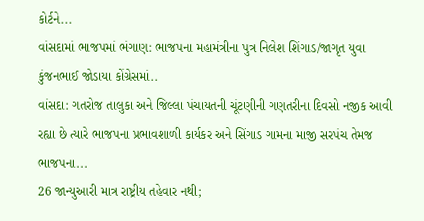કોર્ટને...
વાંસદામાં ભાજપમાં ભંગાણ: ભાજપના મહામંત્રીના પુત્ર નિલેશ શિંગાડ/જાગૃત યુવા કુંજનભાઈ જોડાયા કોંગ્રેસમાં..
વાંસદા: ગતરોજ તાલુકા અને જિલ્લા પંચાયતની ચૂંટણીની ગણતરીના દિવસો નજીક આવી રહ્યા છે ત્યારે ભાજપના પ્રભાવશાળી કાર્યકર અને સિંગાડ ગામના માજી સરપંચ તેમજ ભાજપના...
26 જાન્યુઆરી માત્ર રાષ્ટ્રીય તહેવાર નથી;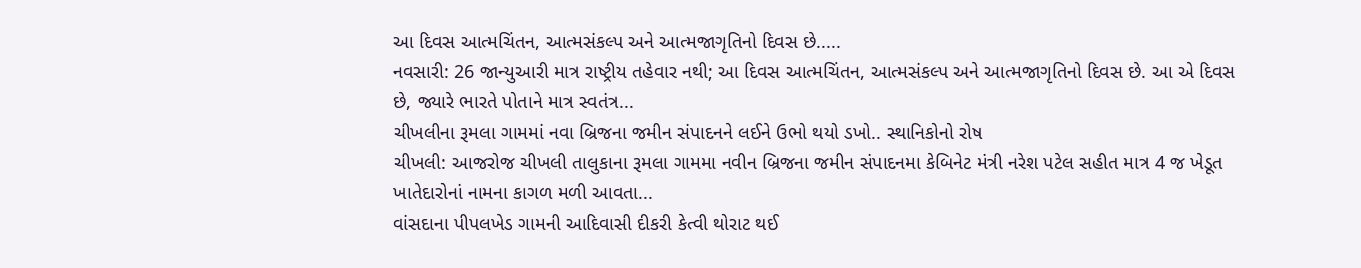આ દિવસ આત્મચિંતન, આત્મસંકલ્પ અને આત્મજાગૃતિનો દિવસ છે.....
નવસારી: 26 જાન્યુઆરી માત્ર રાષ્ટ્રીય તહેવાર નથી; આ દિવસ આત્મચિંતન, આત્મસંકલ્પ અને આત્મજાગૃતિનો દિવસ છે. આ એ દિવસ છે, જ્યારે ભારતે પોતાને માત્ર સ્વતંત્ર...
ચીખલીના રૂમલા ગામમાં નવા બ્રિજના જમીન સંપાદનને લઈને ઉભો થયો ડખો.. સ્થાનિકોનો રોષ
ચીખલી: આજરોજ ચીખલી તાલુકાના રૂમલા ગામમા નવીન બ્રિજના જમીન સંપાદનમા કેબિનેટ મંત્રી નરેશ પટેલ સહીત માત્ર 4 જ ખેડૂત ખાતેદારોનાં નામના કાગળ મળી આવતા...
વાંસદાના પીપલખેડ ગામની આદિવાસી દીકરી કેત્વી થોરાટ થઈ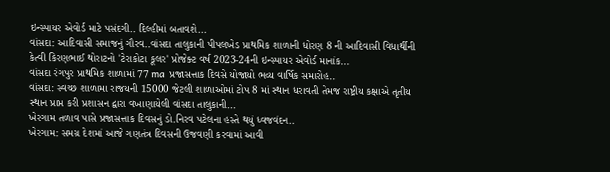ઇન્સ્પાયર એવોર્ડ માટે પસંદગી.. દિલ્હીમાં બતાવશે...
વાંસદા: આદિવાસી સમાજનું ગૌરવ..વાંસદા તાલુકાની પીપલખેડ પ્રાથમિક શાળાની ધોરણ 8 ની આદિવાસી વિધાર્થીની કેત્વી કિરણભાઈ થોરાટનો 'ટેરાકોટા કૂલર' પ્રોજેક્ટ વર્ષ 2023-24ની ઇન્સ્પાયર એવોર્ડ માનાંક...
વાંસદા રંગપુર પ્રાથમિક શાળામાં 77 ma પ્રજાસત્તાક દિવસે યોજાયો ભવ્ય વાર્ષિક સમારોહ..
વાંસદા: સ્વચ્છ શાળામા રાજયની 15000 જેટલી શાળાઓમાં ટોપ 8 માં સ્થાન ધરાવતી તેમજ રાષ્ટ્રીય કક્ષાએ તૃતીય સ્થાન પ્રાપ્ત કરી પ્રશાસન દ્વારા વખાણાયેલી વાંસદા તાલુકાની...
ખેરગામ તળાવ પાસે પ્રજાસત્તાક દિવસનું ડો.નિરવ પટેલના હસ્તે થયું ધ્વજવંદન..
ખેરગામ: સમગ્ર દેશમાં આજે ગણતંત્ર દિવસની ઉજવણી કરવામાં આવી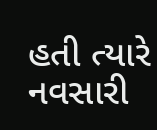હતી ત્યારે નવસારી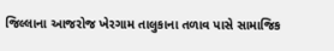જિલ્લાના આજરોજ ખેરગામ તાલુકાના તળાવ પાસે સામાજિક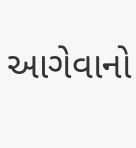આગેવાનો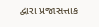દ્વારા પ્રજાસત્તાક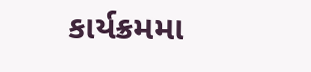કાર્યક્રમમા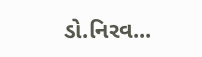ડો.નિરવ...